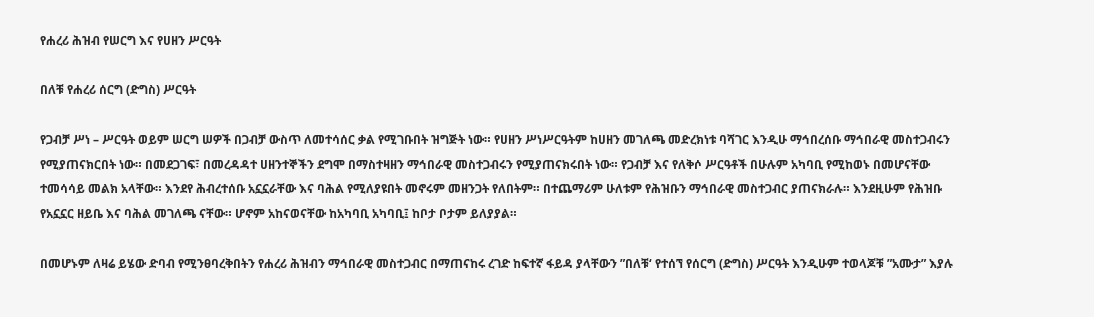የሐረሪ ሕዝብ የሠርግ እና የሀዘን ሥርዓት

በለቹ የሐረሪ ሰርግ (ድግስ) ሥርዓት

የጋብቻ ሥነ – ሥርዓት ወይም ሠርግ ሠዎች በጋብቻ ውስጥ ለመተሳሰር ቃል የሚገቡበት ዝግጅት ነው። የሀዘን ሥነሥርዓትም ከሀዘን መገለጫ መድረክነቱ ባሻገር እንዲሁ ማኅበረሰቡ ማኅበራዊ መስተጋብሩን የሚያጠናክርበት ነው። በመደጋገፍ፣ በመረዳዳተ ሀዘንተኞችን ደግሞ በማስተዛዘን ማኅበራዊ መስተጋብሩን የሚያጠናክሩበት ነው። የጋብቻ እና የለቅሶ ሥርዓቶች በሁሉም አካባቢ የሚከወኑ በመሆናቸው ተመሳሳይ መልክ አላቸው። እንደየ ሕብረተሰቡ አኗኗራቸው እና ባሕል የሚለያዩበት መኖሩም መዘንጋት የለበትም። በተጨማሪም ሁለቱም የሕዝቡን ማኅበራዊ መስተጋብር ያጠናክራሉ። እንደዚሁም የሕዝቡ የአኗኗር ዘይቤ እና ባሕል መገለጫ ናቸው። ሆኖም አከናወናቸው ከአካባቢ አካባቢ፤ ከቦታ ቦታም ይለያያል።

በመሆኑም ለዛሬ ይሄው ድባብ የሚንፀባረቅበትን የሐረሪ ሕዝብን ማኅበራዊ መስተጋብር በማጠናከሩ ረገድ ከፍተኛ ፋይዳ ያላቸውን ”በለቹ‘ የተሰኘ የሰርግ (ድግስ) ሥርዓት እንዲሁም ተወላጆቹ ”አሙታ” እያሉ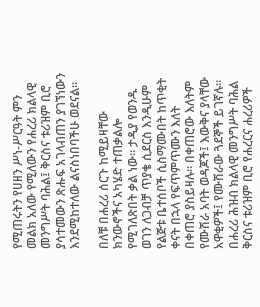የሚጠሩትን የሀዘን ሥነ-ሥርዓት ምን መልክ አለው የሚለውን የሐረሪ ክልላዊ መንግሥት ባሕል፤ ቅርስና ቱሪዝም ቢሮ ያሳተመውን ጽሑፍ አገላብጠን ያገኘነውን እንደሚከተለው ልናስነበባችሁ ወደናል።

በለቹ በሐረሪ ሰርጉ ከሚይዛቸው ክንውኖችና አካሄድ ተጠቃልሎ የሚገለጽበት ቃል ነው። ታዲያ የወንዱ ወገን ለጋብቻ ጥያቄ ሲደርስ እንዲሁም የልጅቱ ቤተሰቦች ሲስማሙበት ከጥቂት ቀናት በኋላ የፍጥምጥሙን እለት በቀጠሮ ያስይዛሉ። በቀጠሮው እለትም የሙሽራ አባት ወዳጆች፤ እውቅና ያላቸው አዋቂዎች፤ የሙሽራው ጓደኞች ይገኛሉ። በሐረሪ ሕዝብ ክልላዊ መንግሥት ባሕል ቅርስና ቱሪዝም ቢሮ የሐረርና ሐረሪዎች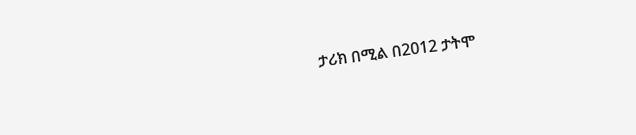ታሪክ በሚል በ2012 ታትሞ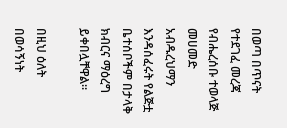በወጣ በጥናት የተደገፈ መረጃ የብሔረሰቡ ተወላጅ መሀመድ አብዱረህማን እንዳሰፈሩት የልጅቷ ቤተሰቦችም በታላቅ ክብርና ማዕረግ ይቀበሏቸዋል።

በዚህ ዕለት በወሳኝነት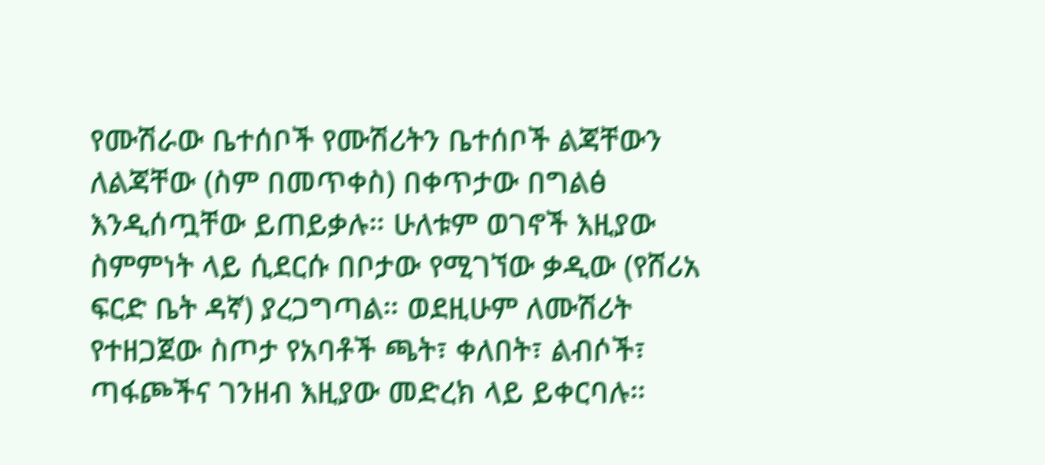የሙሽራው ቤተሰቦች የሙሽሪትን ቤተሰቦች ልጃቸውን ለልጃቸው (ስም በመጥቀስ) በቀጥታው በግልፅ እንዲሰጧቸው ይጠይቃሉ። ሁለቱም ወገኖች እዚያው ስምምነት ላይ ሲደርሱ በቦታው የሚገኘው ቃዲው (የሸሪአ ፍርድ ቤት ዳኛ) ያረጋግጣል። ወደዚሁም ለሙሽሪት የተዘጋጀው ስጦታ የአባቶች ጫት፣ ቀለበት፣ ልብሶች፣ ጣፋጮችና ገንዘብ እዚያው መድረክ ላይ ይቀርባሉ።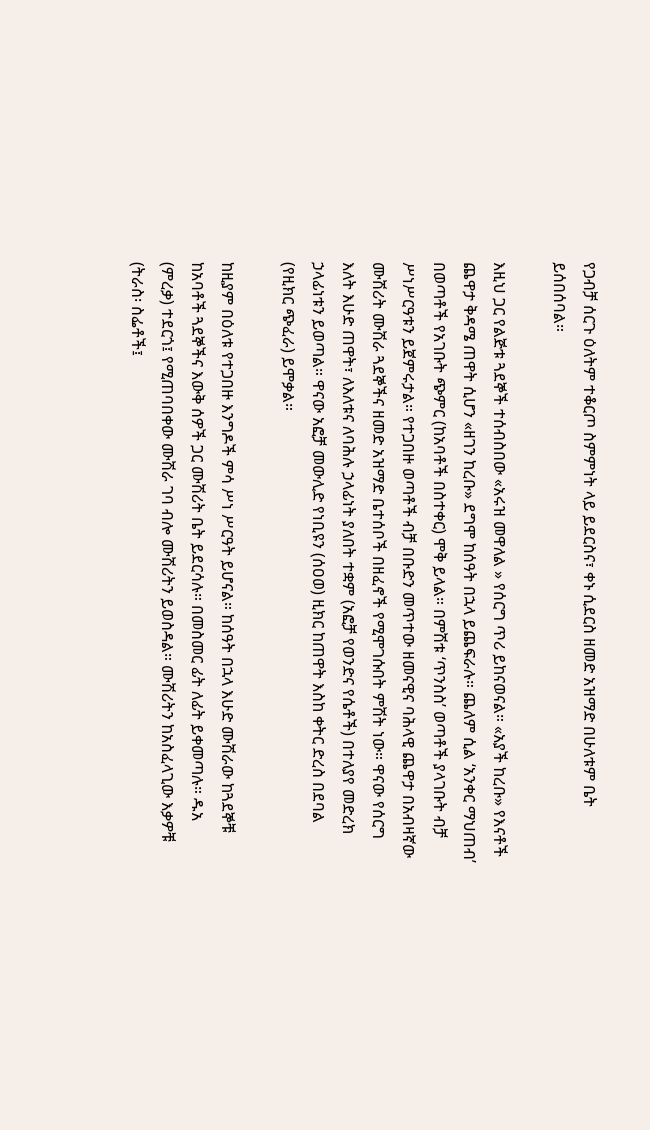የጋብቻ ሰርጉ ዕለትም ተቆርጦ ስምምነት ላይ ይደርስና፣ ቀኑ ሲደርስ ዘመድ አዝማድ በሁለቱም ቤት ይሰበሰባል።

እዚህ ጋር የልጅቱ ጓደኞች ተሰብስበው «አሩዝ መዋለል » የሰርግ ጥሪ ይከናወናል። «አያች ከረቡ» የእናቶች ጨዋታ ቅዳሜ ጠዋት ሲሆን «ዘገን ከረቡ» ደግሞ ከሰዓት በኋላ ይጨፍራሉ። ጨለም ሲል ‘አንቀር ማህጠብ’ በወጣቶች የአገቡት ጭምር (ከአባቶች በስተቀር) ሞቅ ይላል። በምሽቱ ‘ጥንስስ’ ወጣቶች ያላገቡት ብቻ ሥነሥርዓቱን ይጀምሩታል። የተጋበዙ ወጣቶች ብቻ በቡድን መጥተው ዘመናዊና ባሕላዊ ጨዋታ በአብዛኛው ሙሽሪት ሙሽራ ጓደኞችና ዘመድ አዝማድ ቤተሰቦች በዘፈኖች የሚሞገሱበት ምሽት ነው። ዋናው የሰርግ እለት እሁድ ጠዋት፣ ለእለቱና ለባሕሉ ኃላፊነት ያለበት ተቋም (አፎቻ የወንድና የሴቶች) በተለያየ መድረክ ኃላፊነቱን ይወጣል። ዋናው አፎቻ መውሊድ የነቢዩን (ሰዐወ) ዚክር ከጠዋት እስከ ቀትር ድረስ በደባል (የዚክር ጭፈራ) ይሞቃል።

ከዚያም በዕለቱ የተጋበዙ እንግዶች ምሳ ሥነ ሥርዓት ይሆናል። ከሰዓት በኋላ እሁድ ሙሽራው ከጓደኞቹ ከአባቶች ጓደኞችና እውቅ ሰዎች ጋር ሙሽሪት ቤት ይደርሳሉ። በመስመር ፊት ለፊት ይቀመጣሉ። ዱአ (ምረቃ) ተደርጎ፤ የሚጠባበቀው ሙሽራ ገባ ብሎ ሙሽሪትን ይወስዳል። ሙሽሪትን ከአስፈላጊው እቃዎቹ (ትራስ፡ ስፌቶች፤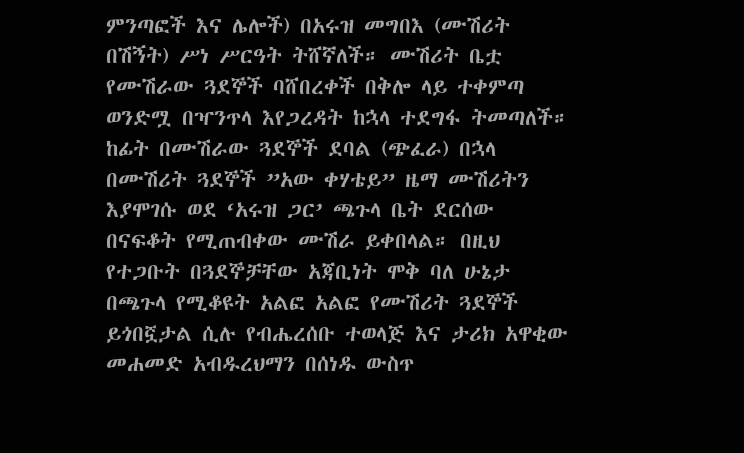ምንጣፎች እና ሌሎች) በአሩዝ መግበእ (ሙሽሪት በሽኝት) ሥነ ሥርዓት ትሸኛለች። ሙሽሪት ቤቷ የሙሽራው ጓደኞች ባሸበረቀች በቅሎ ላይ ተቀምጣ ወንድሟ በዣንጥላ እየጋረዳት ከኋላ ተደግፋ ትመጣለች። ከፊት በሙሽራው ጓደኞች ደባል (ጭፈራ) በኋላ በሙሽሪት ጓደኞች ”አው ቀሃቴይ” ዜማ ሙሽሪትን እያሞገሱ ወደ ‘አሩዝ ጋር’ ጫጉላ ቤት ደርሰው በናፍቆት የሚጠብቀው ሙሽራ ይቀበላል። በዚህ የተጋቡት በጓደኞቻቸው አጃቢነት ሞቅ ባለ ሁኔታ በጫጉላ የሚቆዩት አልፎ አልፎ የሙሽሪት ጓደኞች ይጎበኟታል ሲሉ የብሔረሰቡ ተወላጅ እና ታሪክ አዋቂው መሐመድ አብዱረህማን በሰነዱ ውስጥ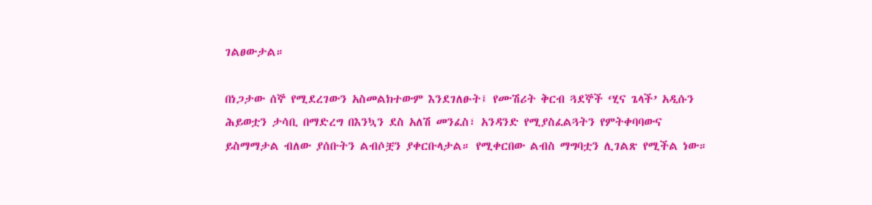ገልፀውታል።

በነጋታው ሰኞ የሚደረገውን አስመልክተውም እንደገለፁት፤ የሙሽሪት ቅርብ ጓደኞች ‘ሂና ጌላች’ አዲሱን ሕይወቷን ታሳቢ በማድረግ በእንኳን ደስ አለሽ መንፈስ፣ አንዳንድ የሚያስፈልጓትን የምትቀባባውና ይስማማታል ብለው ያሰቡትን ልብሶቿን ያቀርቡላታል። የሚቀርበው ልብስ ማግባቷን ሊገልጽ የሚችል ነው።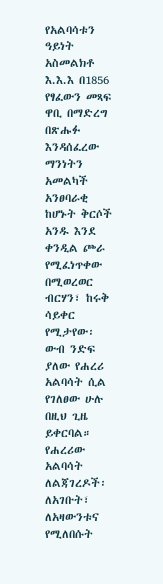የአልባሳቱን ዓይነት አስመልክቶ እ.እ.እ በ1856 የፃፈውን መጻፍ ዋቢ በማድረግ በጽሑፉ እንዳሰፈረው ማንነትን አመልካች አንፀባራቂ ከሆኑት ቅርሶች አንዱ እንደ ቀንዲል ጮራ የሚፈነጥቀው በሚወረወር ብርሃን፣ ከሩቅ ሳይቀር የሚታየው፡ ውብ ንድፍ ያለው የሐረሪ አልባሳት ሲል የገለፀው ሁሉ በዚህ ጊዜ ይቀርባል። የሐረሪው አልባሳት ለልጃገረዶች፡ ለአገቡት፣ ለአዛውንቱና የሚለበሱት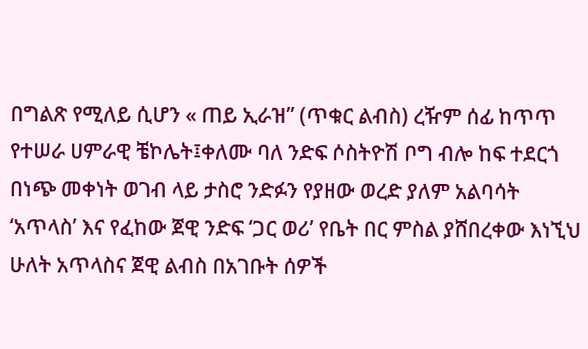በግልጽ የሚለይ ሲሆን « ጠይ ኢራዝ” (ጥቁር ልብስ) ረዥም ሰፊ ከጥጥ የተሠራ ሀምራዊ ቼኮሌት፤ቀለሙ ባለ ንድፍ ሶስትዮሽ ቦግ ብሎ ከፍ ተደርጎ በነጭ መቀነት ወገብ ላይ ታስሮ ንድፉን የያዘው ወረድ ያለም አልባሳት ‘አጥላስ’ እና የፈከው ጀዊ ንድፍ ‘ጋር ወሪ’ የቤት በር ምስል ያሸበረቀው እነኚህ ሁለት አጥላስና ጀዊ ልብስ በአገቡት ሰዎች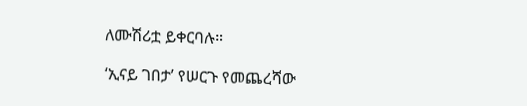ለሙሽሪቷ ይቀርባሉ።

‘ኢናይ ገበታ’ የሠርጉ የመጨረሻው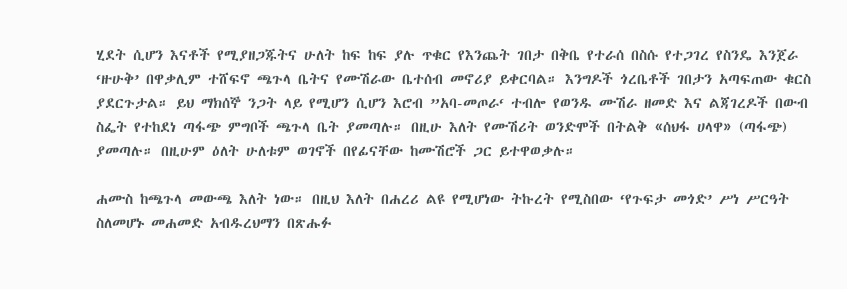ሂደት ሲሆን እናቶች የሚያዘጋጁትና ሁለት ከፍ ከፍ ያሉ ጥቁር የእንጨት ገበታ በቅቤ የተራሰ በስሱ የተጋገረ የስንዴ እንጀራ ‘ዙሁቅ’ በዋቃሊም ተሸፍኖ ጫጉላ ቤትና የሙሽራው ቤተሰብ መኖሪያ ይቀርባል። እንግዶች ጎረቤቶች ገበታን አጣፍጠው ቁርስ ያደርጉታል። ይህ ማክሰኞ ንጋት ላይ የሚሆን ሲሆን እሮብ ”አባ-መጦራ‘ ተብሎ የወንዱ ሙሽራ ዘመድ እና ልጃገረዶች በውብ ስፌት የተከደነ ጣፋጭ ምግቦች ጫጉላ ቤት ያመጣሉ። በዚሁ እለት የሙሽሪት ወንድሞች በትልቅ «ሰህፋ ሀላዋ» (ጣፋጭ) ያመጣሉ። በዚሁም ዕለት ሁለቱም ወገኖች በየፊናቸው ከሙሽሮች ጋር ይተዋወቃሉ።

ሐሙስ ከጫጉላ መውጫ እለት ነው። በዚህ እለት በሐረሪ ልዩ የሚሆነው ትኩረት የሚስበው ‘የጉፍታ መጎድ’ ሥነ ሥርዓት ስለመሆኑ መሐመድ አብዱረህማን በጽሑፉ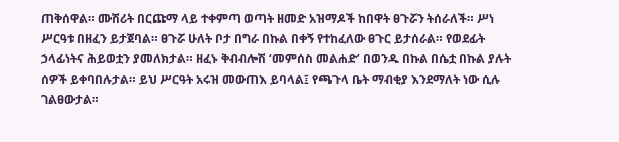ጠቅሰዋል። ሙሽሪት በርጩማ ላይ ተቀምጣ ወጣት ዘመድ አዝማዶች ከበዋት ፀጉሯን ትሰራለች። ሥነ ሥርዓቱ በዘፈን ይታጀባል። ፀጉሯ ሁለት ቦታ በግራ በኩል በቀኝ የተከፈለው ፀጉር ይታሰራል። የወደፊት ኃላፊነትና ሕይወቷን ያመለክታል። ዘፈኑ ቅብብሎሽ ‘መምሰስ መልሐድ’ በወንዱ በኩል በሴቷ በኩል ያሉት ሰዎች ይቀባበሉታል። ይህ ሥርዓት አሩዝ መውጠእ ይባላል፤ የጫጉላ ቤት ማብቂያ እንደማለት ነው ሲሉ ገልፀውታል።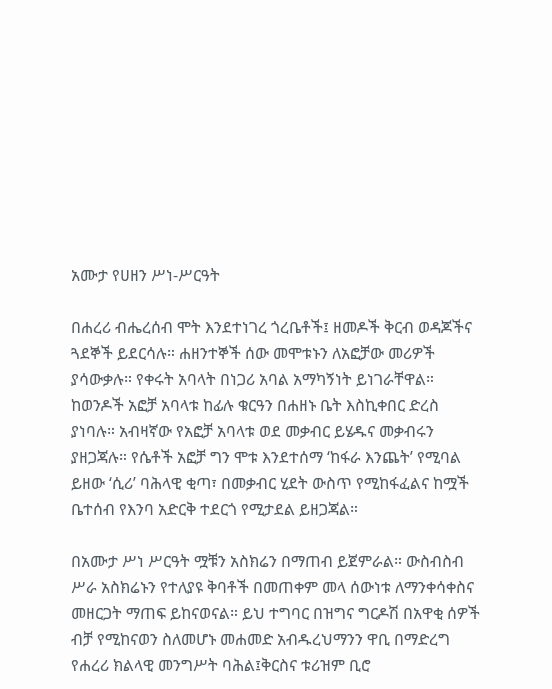አሙታ የሀዘን ሥነ-ሥርዓት

በሐረሪ ብሔረሰብ ሞት እንደተነገረ ጎረቤቶች፤ ዘመዶች ቅርብ ወዳጆችና ጓደኞች ይደርሳሉ። ሐዘንተኞች ሰው መሞቱኑን ለአፎቻው መሪዎች ያሳውቃሉ። የቀሩት አባላት በነጋሪ አባል አማካኝነት ይነገራቸዋል። ከወንዶች አፎቻ አባላቱ ከፊሉ ቁርዓን በሐዘኑ ቤት እስኪቀበር ድረስ ያነባሉ። አብዛኛው የአፎቻ አባላቱ ወደ መቃብር ይሄዱና መቃብሩን ያዘጋጃሉ። የሴቶች አፎቻ ግን ሞቱ እንደተሰማ ‘ከፋራ እንጨት’ የሚባል ይዘው ‘ሲሪ’ ባሕላዊ ቂጣ፣ በመቃብር ሂደት ውስጥ የሚከፋፈልና ከሟች ቤተሰብ የእንባ አድርቅ ተደርጎ የሚታደል ይዘጋጃል።

በአሙታ ሥነ ሥርዓት ሟቹን አስክሬን በማጠብ ይጀምራል። ውስብስብ ሥራ አስክሬኑን የተለያዩ ቅባቶች በመጠቀም መላ ሰውነቱ ለማንቀሳቀስና መዘርጋት ማጠፍ ይከናወናል። ይህ ተግባር በዝግና ግርዶሽ በአዋቂ ሰዎች ብቻ የሚከናወን ስለመሆኑ መሐመድ አብዱረህማንን ዋቢ በማድረግ የሐረሪ ክልላዊ መንግሥት ባሕል፤ቅርስና ቱሪዝም ቢሮ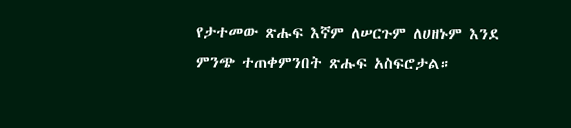የታተመው ጽሑፍ እኛም ለሠርጉም ለሀዘኑም እንደ ምንጭ ተጠቀምንበት ጽሑፍ አስፍሮታል።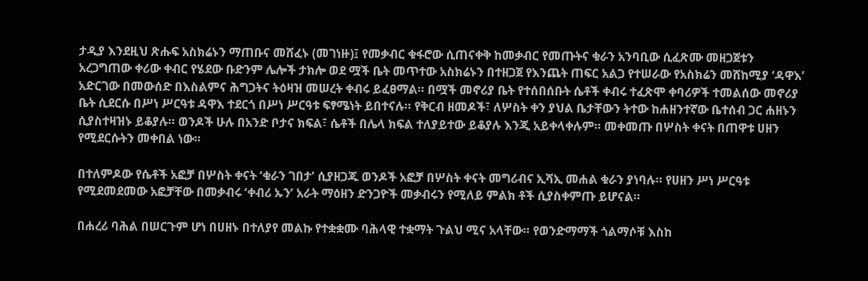ታዲያ እንደዚህ ጽሑፍ አስክሬኑን ማጠቡና መሸፈኑ (መገነዙ)፤ የመቃብር ቁፋሮው ሲጠናቀቅ ከመቃብር የመጡትና ቁራን አንባቢው ሲፈጽሙ መዘጋጀቱን አረጋግጠው ቀሪው ቀብር የሄደው ቡድንም ሌሎች ታክሎ ወደ ሟች ቤት መጥተው አስክሬኑን በተዘጋጀ የእንጨት ጠፍር አልጋ የተሠራው የአስክሬን መሸከሚያ ‘ዳዋእ’ አድርገው በመውሰድ በእስልምና ሕግጋትና ትዕዛዝ መሠረት ቀብሩ ይፈፀማል። በሟች መኖሪያ ቤት የተሰበሰቡት ሴቶች ቀብሩ ተፈጽሞ ቀባሪዎች ተመልሰው መኖሪያ ቤት ሲደርሱ በሥነ ሥርዓቱ ዳዋእ ተደርጎ በሥነ ሥርዓቱ ፍፃሜነት ይበተናሉ። የቅርብ ዘመዶች፣ ለሦስት ቀን ያህል ቤታቸውን ትተው ከሐዘንተኛው ቤተሰብ ጋር ሐዘኑን ሲያስተዛዝኑ ይቆያሉ። ወንዶች ሁሉ በአንድ ቦታና ክፍል፣ ሴቶች በሌላ ክፍል ተለያይተው ይቆያሉ እንጂ አይቀላቀሉም። መቀመጡ በሦስት ቀናት በጠዋቱ ሀዘን የሚደርሱትን መቀበል ነው።

በተለምዶው የሴቶች አፎቻ በሦስት ቀናት ‘ቁራን ገበታ’ ሲያዘጋጁ ወንዶች አፎቻ በሦስት ቀናት መግሪብና ኢሻኢ መሐል ቁራን ያነባሉ። የሀዘን ሥነ ሥርዓቱ የሚደመደመው አፎቻቸው በመቃብሩ ‘ቀብሪ ኡን’ አራት ማዕዘን ድንጋዮች መቃብሩን የሚለይ ምልክ ቶች ሲያስቀምጡ ይሆናል።

በሐረሪ ባሕል በሠርጉም ሆነ በሀዘኑ በተለያየ መልኩ የተቋቋሙ ባሕላዊ ተቋማት ጉልህ ሚና አላቸው። የወንድማማች ጎልማሶቹ እስከ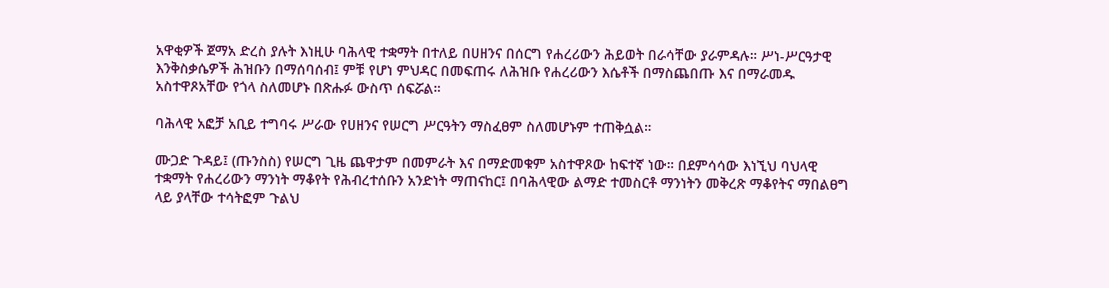አዋቂዎች ጀማአ ድረስ ያሉት እነዚሁ ባሕላዊ ተቋማት በተለይ በሀዘንና በሰርግ የሐረሪውን ሕይወት በራሳቸው ያራምዳሉ። ሥነ-ሥርዓታዊ እንቅስቃሴዎች ሕዝቡን በማሰባሰብ፤ ምቹ የሆነ ምህዳር በመፍጠሩ ለሕዝቡ የሐረሪውን እሴቶች በማስጨበጡ እና በማራመዱ አስተዋጾአቸው የጎላ ስለመሆኑ በጽሑፉ ውስጥ ሰፍሯል።

ባሕላዊ አፎቻ አቢይ ተግባሩ ሥራው የሀዘንና የሠርግ ሥርዓትን ማስፈፀም ስለመሆኑም ተጠቅሷል።

ሙጋድ ጉዳይ፤ (ጡንስስ) የሠርግ ጊዜ ጨዋታም በመምራት እና በማድመቁም አስተዋጾው ከፍተኛ ነው። በደምሳሳው እነኚህ ባህላዊ ተቋማት የሐረሪውን ማንነት ማቆየት የሕብረተሰቡን አንድነት ማጠናከር፤ በባሕላዊው ልማድ ተመስርቶ ማንነትን መቅረጽ ማቆየትና ማበልፀግ ላይ ያላቸው ተሳትፎም ጉልህ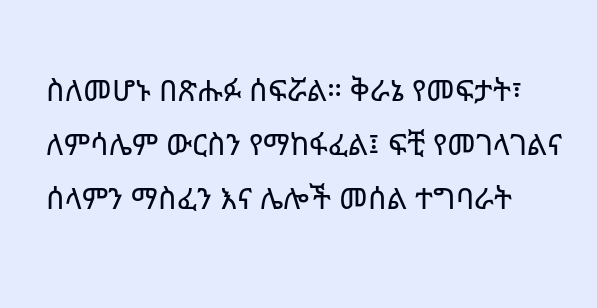ስለመሆኑ በጽሑፉ ሰፍሯል። ቅራኔ የመፍታት፣ ለምሳሌም ውርስን የማከፋፈል፤ ፍቺ የመገላገልና ሰላምን ማስፈን እና ሌሎች መሰል ተግባራት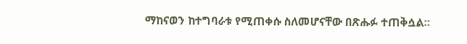ማከናወን ከተግባራቱ የሚጠቀሱ ስለመሆናቸው በጽሑፉ ተጠቅሷል።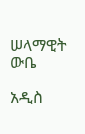ሠላማዊት ውቤ

አዲስ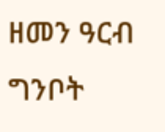ዘመን ዓርብ ግንቦት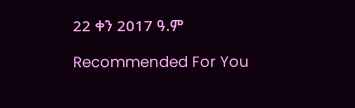22 ቀን 2017 ዓ.ም

Recommended For You